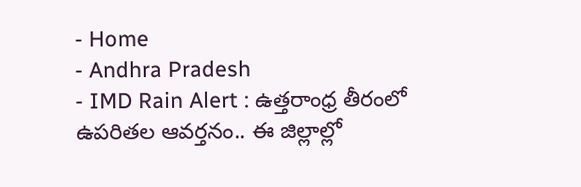- Home
- Andhra Pradesh
- IMD Rain Alert : ఉత్తరాంధ్ర తీరంలో ఉపరితల ఆవర్తనం.. ఈ జిల్లాల్లో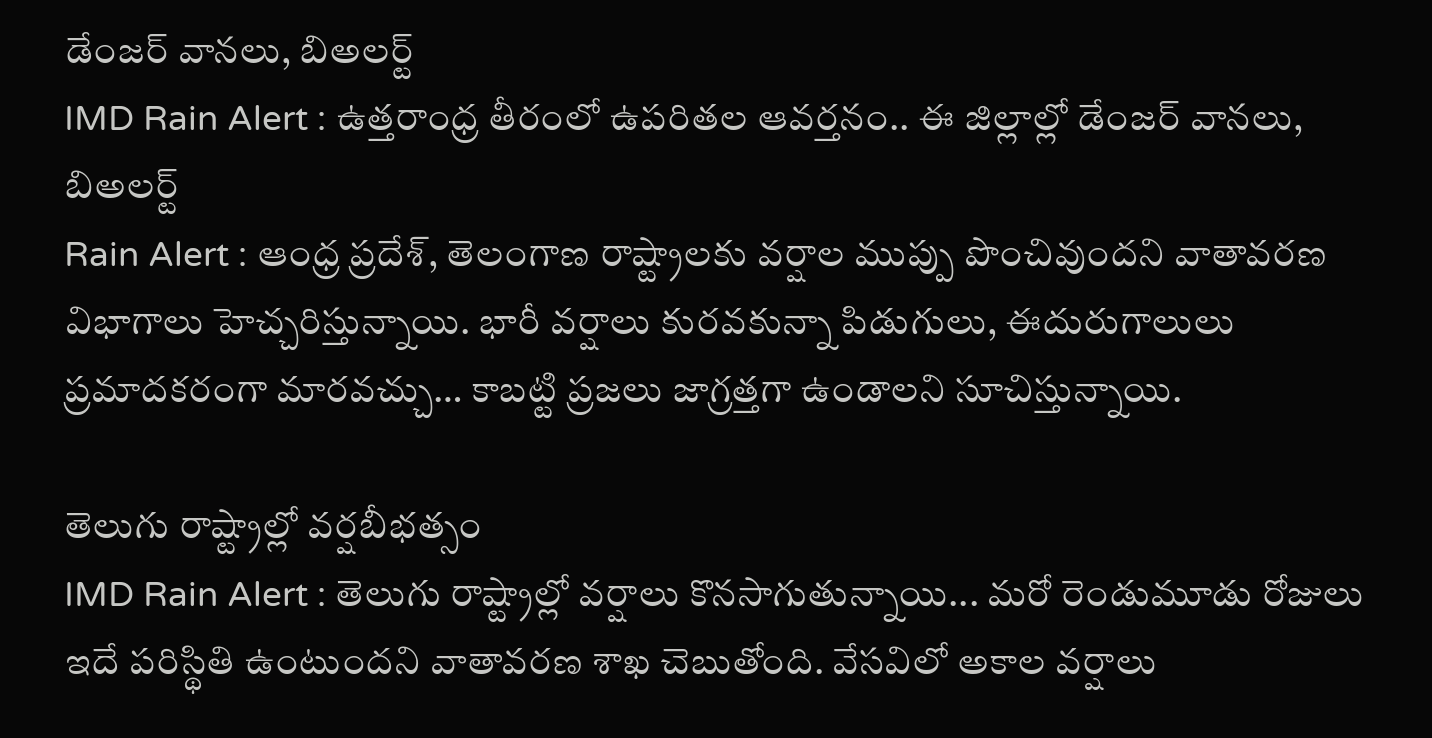డేంజర్ వానలు, బిఅలర్ట్
IMD Rain Alert : ఉత్తరాంధ్ర తీరంలో ఉపరితల ఆవర్తనం.. ఈ జిల్లాల్లో డేంజర్ వానలు, బిఅలర్ట్
Rain Alert : ఆంధ్ర ప్రదేశ్, తెలంగాణ రాష్ట్రాలకు వర్షాల ముప్పు పొంచివుందని వాతావరణ విభాగాలు హెచ్చరిస్తున్నాయి. భారీ వర్షాలు కురవకున్నా పిడుగులు, ఈదురుగాలులు ప్రమాదకరంగా మారవచ్చు… కాబట్టి ప్రజలు జాగ్రత్తగా ఉండాలని సూచిస్తున్నాయి.

తెలుగు రాష్ట్రాల్లో వర్షబీభత్సం
IMD Rain Alert : తెలుగు రాష్ట్రాల్లో వర్షాలు కొనసాగుతున్నాయి... మరో రెండుమూడు రోజులు ఇదే పరిస్థితి ఉంటుందని వాతావరణ శాఖ చెబుతోంది. వేసవిలో అకాల వర్షాలు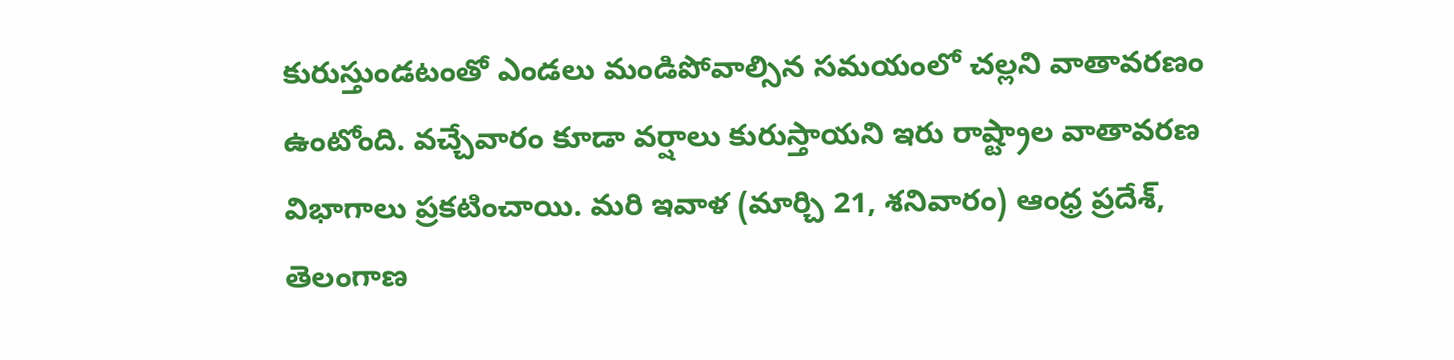కురుస్తుండటంతో ఎండలు మండిపోవాల్సిన సమయంలో చల్లని వాతావరణం ఉంటోంది. వచ్చేవారం కూడా వర్షాలు కురుస్తాయని ఇరు రాష్ట్రాల వాతావరణ విభాగాలు ప్రకటించాయి. మరి ఇవాళ (మార్చి 21, శనివారం) ఆంధ్ర ప్రదేశ్, తెలంగాణ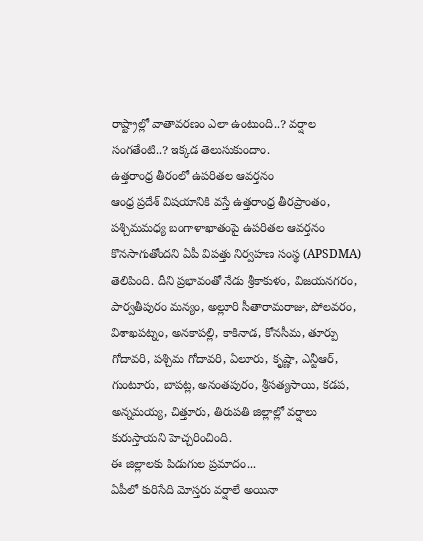రాష్ట్రాల్లో వాతావరణం ఎలా ఉంటుంది..? వర్షాల సంగతేంటి..? ఇక్కడ తెలుసుకుందాం.
ఉత్తరాంధ్ర తీరంలో ఉపరితల ఆవర్తనం
ఆంధ్ర ప్రదేశ్ విషయానికి వస్తే ఉత్తరాంధ్ర తీరప్రాంతం, పశ్చిమమధ్య బంగాళాఖాతంపై ఉపరితల ఆవర్తనం కొనసాగుతోందని ఏపీ విపత్తు నిర్వహణ సంస్థ (APSDMA) తెలిపింది. దీని ప్రభావంతో నేడు శ్రీకాకుళం, విజయనగరం, పార్వతీపురం మన్యం, అల్లూరి సీతారామరాజు, పోలవరం, విశాఖపట్నం, అనకాపల్లి, కాకినాడ, కోనసీమ, తూర్పు గోదావరి, పశ్చిమ గోదావరి, ఏలూరు, కృష్ణా, ఎన్టీఆర్, గుంటూరు, బాపట్ల, అనంతపురం, శ్రీసత్యసాయి, కడప, అన్నమయ్య, చిత్తూరు, తిరుపతి జిల్లాల్లో వర్షాలు కురుస్తాయని హెచ్చరించింది.
ఈ జిల్లాలకు పిడుగుల ప్రమాదం...
ఏపీలో కురిసేది మోస్తరు వర్షాలే అయినా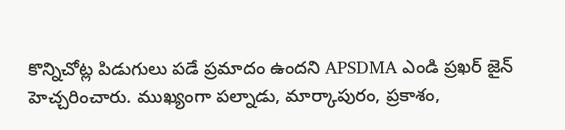కొన్నిచోట్ల పిడుగులు పడే ప్రమాదం ఉందని APSDMA ఎండి ప్రఖర్ జైన్ హెచ్చరించారు. ముఖ్యంగా పల్నాడు, మార్కాపురం, ప్రకాశం,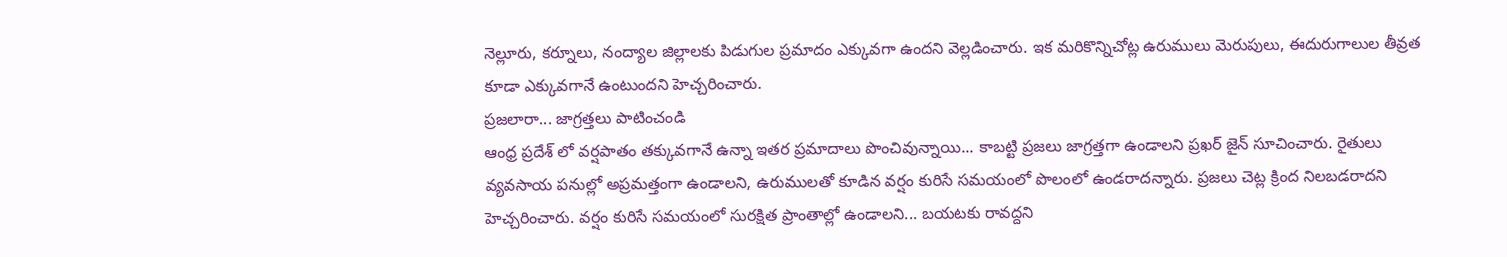నెల్లూరు, కర్నూలు, నంద్యాల జిల్లాలకు పిడుగుల ప్రమాదం ఎక్కువగా ఉందని వెల్లడించారు. ఇక మరికొన్నిచోట్ల ఉరుములు మెరుపులు, ఈదురుగాలుల తీవ్రత కూడా ఎక్కువగానే ఉంటుందని హెచ్చరించారు.
ప్రజలారా... జాగ్రత్తలు పాటించండి
ఆంధ్ర ప్రదేశ్ లో వర్షపాతం తక్కువగానే ఉన్నా ఇతర ప్రమాదాలు పొంచివున్నాయి... కాబట్టి ప్రజలు జాగ్రత్తగా ఉండాలని ప్రఖర్ జైన్ సూచించారు. రైతులు వ్యవసాయ పనుల్లో అప్రమత్తంగా ఉండాలని, ఉరుములతో కూడిన వర్షం కురిసే సమయంలో పొలంలో ఉండరాదన్నారు. ప్రజలు చెట్ల క్రింద నిలబడరాదని హెచ్చరించారు. వర్షం కురిసే సమయంలో సురక్షిత ప్రాంతాల్లో ఉండాలని... బయటకు రావద్దని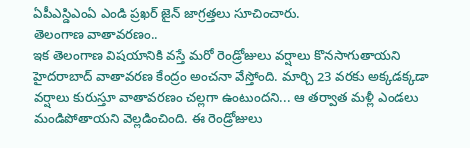ఏపీఎస్డిఎంఏ ఎండి ప్రఖర్ జైన్ జాగ్రత్తలు సూచించారు.
తెలంగాణ వాతావరణం..
ఇక తెలంగాణ విషయానికి వస్తే మరో రెండ్రోజులు వర్షాలు కొనసాగుతాయని హైదరాబాద్ వాతావరణ కేంద్రం అంచనా వేస్తోంది. మార్చి 23 వరకు అక్కడక్కడా వర్షాలు కురుస్తూ వాతావరణం చల్లగా ఉంటుందని... ఆ తర్వాత మళ్లీ ఎండలు మండిపోతాయని వెల్లడించింది. ఈ రెండ్రోజులు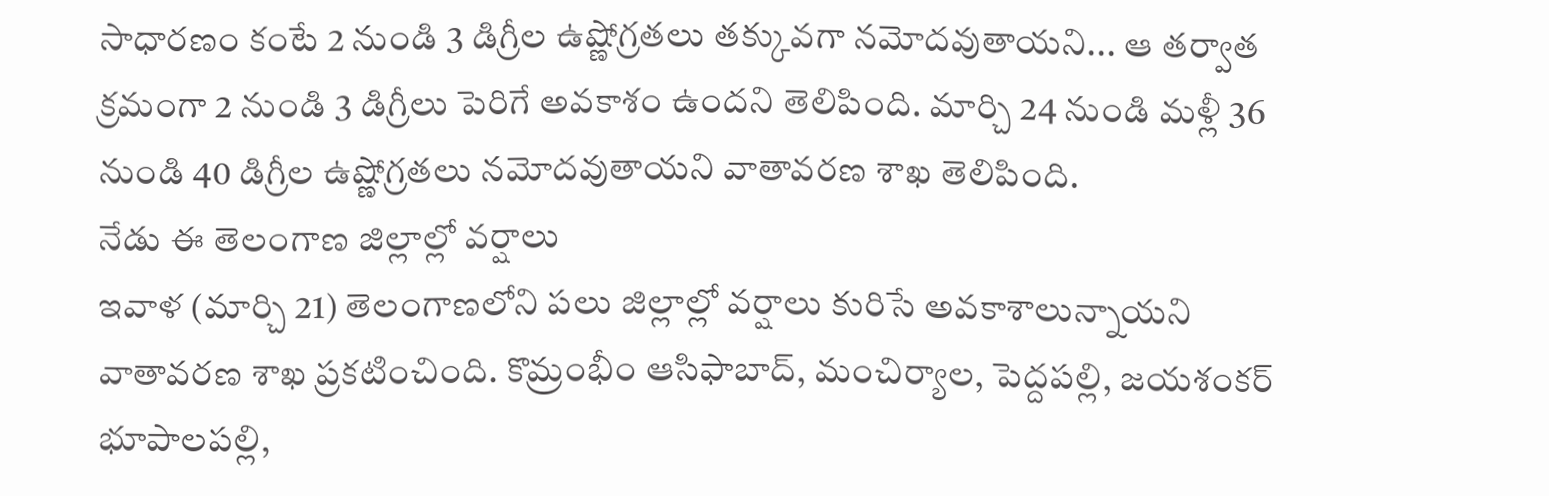సాధారణం కంటే 2 నుండి 3 డిగ్రీల ఉష్ణోగ్రతలు తక్కువగా నమోదవుతాయని... ఆ తర్వాత క్రమంగా 2 నుండి 3 డిగ్రీలు పెరిగే అవకాశం ఉందని తెలిపింది. మార్చి 24 నుండి మళ్లీ 36 నుండి 40 డిగ్రీల ఉష్ణోగ్రతలు నమోదవుతాయని వాతావరణ శాఖ తెలిపింది.
నేడు ఈ తెలంగాణ జిల్లాల్లో వర్షాలు
ఇవాళ (మార్చి 21) తెలంగాణలోని పలు జిల్లాల్లో వర్షాలు కురిసే అవకాశాలున్నాయని వాతావరణ శాఖ ప్రకటించింది. కొమ్రంభీం ఆసిఫాబాద్, మంచిర్యాల, పెద్దపల్లి, జయశంకర్ భూపాలపల్లి,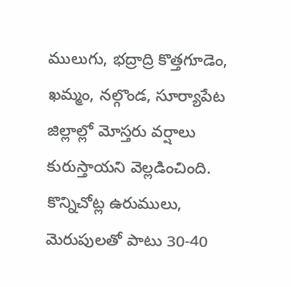ములుగు, భద్రాద్రి కొత్తగూడెం, ఖమ్మం, నల్గొండ, సూర్యాపేట జిల్లాల్లో మోస్తరు వర్షాలు కురుస్తాయని వెల్లడించింది. కొన్నిచోట్ల ఉరుములు, మెరుపులతో పాటు 30-40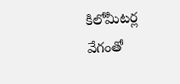కిలోమీటర్ల వేగంతో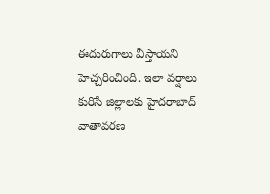ఈదురుగాలు వీస్తాయని హెచ్చరించింది. ఇలా వర్షాలు కురిసే జిల్లాలకు హైదరాబాద్ వాతావరణ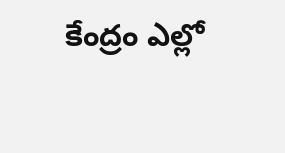కేంద్రం ఎల్లో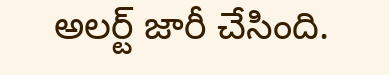అలర్ట్ జారీ చేసింది.